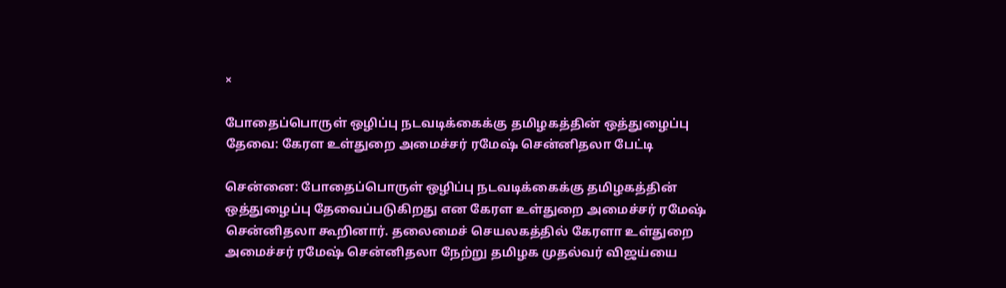×

போதைப்பொருள் ஒழிப்பு நடவடிக்கைக்கு தமிழகத்தின் ஒத்துழைப்பு தேவை: கேரள உள்துறை அமைச்சர் ரமேஷ் சென்னிதலா பேட்டி

சென்னை: போதைப்பொருள் ஒழிப்பு நடவடிக்கைக்கு தமிழகத்தின் ஒத்துழைப்பு தேவைப்படுகிறது என கேரள உள்துறை அமைச்சர் ரமேஷ் சென்னிதலா கூறினார். தலைமைச் செயலகத்தில் கேரளா உள்துறை அமைச்சர் ரமேஷ் சென்னிதலா நேற்று தமிழக முதல்வர் விஜய்யை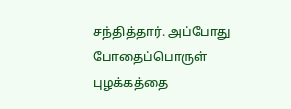சந்தித்தார். அப்போது போதைப்பொருள் புழக்கத்தை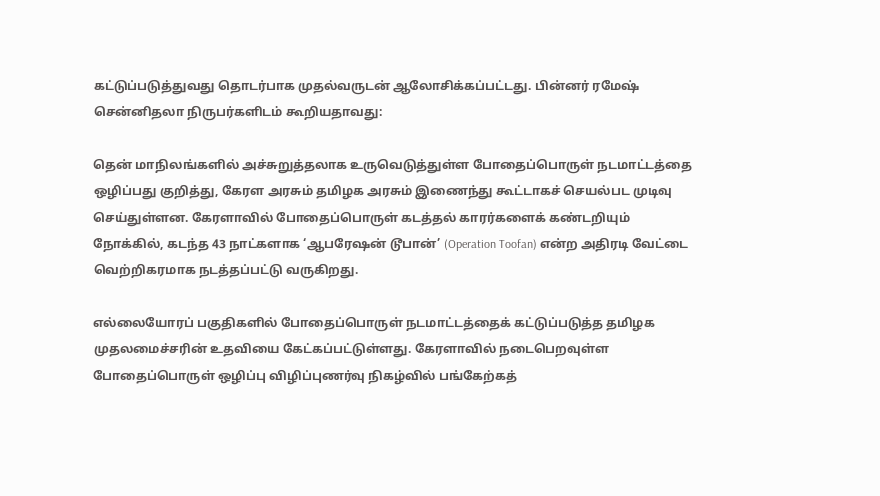கட்டுப்படுத்துவது தொடர்பாக முதல்வருடன் ஆலோசிக்கப்பட்டது. பின்னர் ரமேஷ் சென்னிதலா நிருபர்களிடம் கூறியதாவது:

தென் மாநிலங்களில் அச்சுறுத்தலாக உருவெடுத்துள்ள போதைப்பொருள் நடமாட்டத்தை ஒழிப்பது குறித்து, கேரள அரசும் தமிழக அரசும் இணைந்து கூட்டாகச் செயல்பட முடிவு செய்துள்ளன. கேரளாவில் போதைப்பொருள் கடத்தல் காரர்களைக் கண்டறியும் நோக்கில், கடந்த 43 நாட்களாக ‘ஆபரேஷன் டூபான்’ (Operation Toofan) என்ற அதிரடி வேட்டை வெற்றிகரமாக நடத்தப்பட்டு வருகிறது.

எல்லையோரப் பகுதிகளில் போதைப்பொருள் நடமாட்டத்தைக் கட்டுப்படுத்த தமிழக முதலமைச்சரின் உதவியை கேட்கப்பட்டுள்ளது. கேரளாவில் நடைபெறவுள்ள போதைப்பொருள் ஒழிப்பு விழிப்புணர்வு நிகழ்வில் பங்கேற்கத்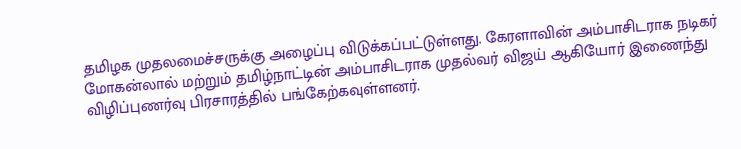தமிழக முதலமைச்சருக்கு அழைப்பு விடுக்கப்பட்டுள்ளது. கேரளாவின் அம்பாசிடராக நடிகர் மோகன்லால் மற்றும் தமிழ்நாட்டின் அம்பாசிடராக முதல்வர் விஜய் ஆகியோர் இணைந்து விழிப்புணர்வு பிரசாரத்தில் பங்கேற்கவுள்ளனர்.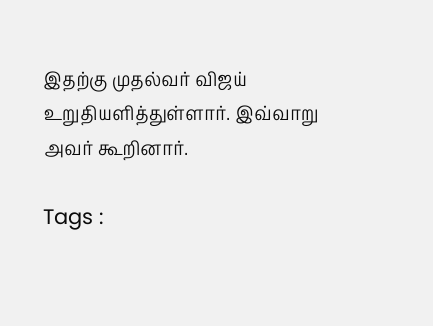இதற்கு முதல்வர் விஜய் உறுதியளித்துள்ளார். இவ்வாறு அவர் கூறினார்.

Tags :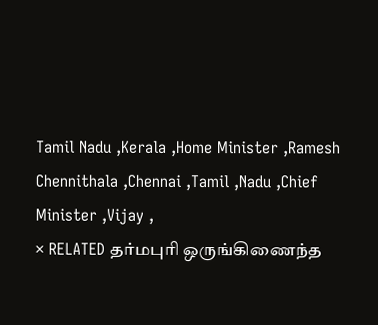Tamil Nadu ,Kerala ,Home Minister ,Ramesh Chennithala ,Chennai ,Tamil ,Nadu ,Chief Minister ,Vijay ,
× RELATED தர்மபுரி ஒருங்கிணைந்த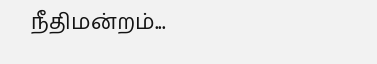நீதிமன்றம்...